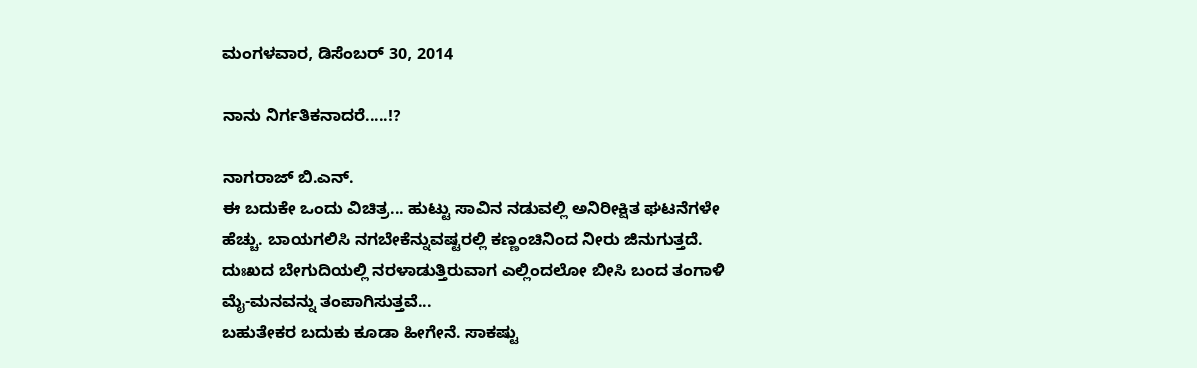ಮಂಗಳವಾರ, ಡಿಸೆಂಬರ್ 30, 2014

ನಾನು ನಿರ್ಗತಿಕನಾದರೆ.....!?

ನಾಗರಾಜ್ ಬಿ.ಎನ್.
ಈ ಬದುಕೇ ಒಂದು ವಿಚಿತ್ರ... ಹುಟ್ಟು ಸಾವಿನ ನಡುವಲ್ಲಿ ಅನಿರೀಕ್ಷಿತ ಘಟನೆಗಳೇ ಹೆಚ್ಚು. ಬಾಯಗಲಿಸಿ ನಗಬೇಕೆನ್ನುವಷ್ಟರಲ್ಲಿ ಕಣ್ಣಂಚಿನಿಂದ ನೀರು ಜಿನುಗುತ್ತದೆ. ದುಃಖದ ಬೇಗುದಿಯಲ್ಲಿ ನರಳಾಡುತ್ತಿರುವಾಗ ಎಲ್ಲಿಂದಲೋ ಬೀಸಿ ಬಂದ ತಂಗಾಳಿ ಮೈ-ಮನವನ್ನು ತಂಪಾಗಿಸುತ್ತವೆ...
ಬಹುತೇಕರ ಬದುಕು ಕೂಡಾ ಹೀಗೇನೆ. ಸಾಕಷ್ಟು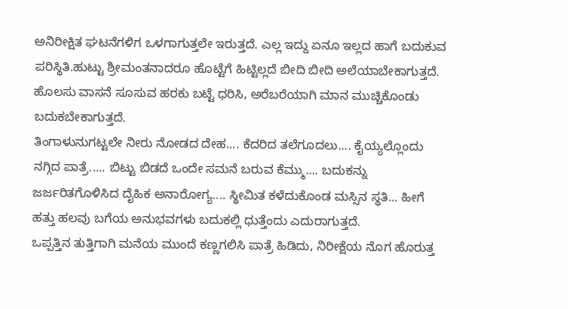ಅನಿರೀಕ್ಷಿತ ಘಟನೆಗಳಿಗ ಒಳಗಾಗುತ್ತಲೇ ಇರುತ್ತದೆ. ಎಲ್ಲ ಇದ್ದು ಏನೂ ಇಲ್ಲದ ಹಾಗೆ ಬದುಕುವ ಪರಿಸ್ಥಿತಿ.ಹುಟ್ಟು ಶ್ರೀಮಂತನಾದರೂ ಹೊಟ್ಟೆಗೆ ಹಿಟ್ಟಿಲ್ಲದೆ ಬೀದಿ ಬೀದಿ ಅಲೆಯಾಬೇಕಾಗುತ್ತದೆ. ಹೊಲಸು ವಾಸನೆ ಸೂಸುವ ಹರಕು ಬಟ್ಟೆ ಧರಿಸಿ, ಅರೆಬರೆಯಾಗಿ ಮಾನ ಮುಚ್ಚಿಕೊಂಡು ಬದುಕಬೇಕಾಗುತ್ತದೆ.
ತಿಂಗಾಳುನುಗಟ್ಟಲೇ ನೀರು ನೋಡದ ದೇಹ.... ಕೆದರಿದ ತಲೆಗೂದಲು.... ಕೈಯ್ಯಲ್ಲೊಂದು ನಗ್ಗಿದ ಪಾತ್ರೆ..... ಬಿಟ್ಟು ಬಿಡದೆ ಒಂದೇ ಸಮನೆ ಬರುವ ಕೆಮ್ಮು.... ಬದುಕನ್ನು ಜರ್ಜರಿತಗೊಳಿಸಿದ ದೈಹಿಕ ಅನಾರೋಗ್ಯ.... ಸ್ಥೀಮಿತ ಕಳೆದುಕೊಂಡ ಮಸ್ಸಿನ ಸ್ಥತಿ... ಹೀಗೆ ಹತ್ತು ಹಲವು ಬಗೆಯ ಅನುಭವಗಳು ಬದುಕಲ್ಲಿ ಧುತ್ತೆಂದು ಎದುರಾಗುತ್ತದೆ.
ಒಪ್ಪತ್ತಿನ ತುತ್ತಿಗಾಗಿ ಮನೆಯ ಮುಂದೆ ಕಣ್ಣಗಲಿಸಿ ಪಾತ್ರೆ ಹಿಡಿದು, ನಿರೀಕ್ಷೆಯ ನೊಗ ಹೊರುತ್ತ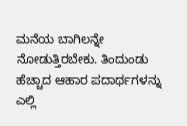ಮನೆಯ ಬಾಗಿಲನ್ನೇ ನೋಡುತ್ತಿರಬೇಕು. ತಿಂದುಂಡು ಹೆಚ್ಚಾದ ಆಹಾರ ಪದಾರ್ಥಗಳನ್ನು ಎಲ್ಲಿ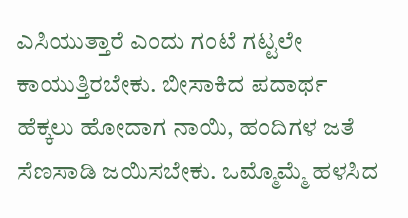ಎಸಿಯುತ್ತಾರೆ ಎಂದು ಗಂಟೆ ಗಟ್ಟಲೇ ಕಾಯುತ್ತಿರಬೇಕು. ಬೀಸಾಕಿದ ಪದಾರ್ಥ ಹೆಕ್ಕಲು ಹೋದಾಗ ನಾಯಿ, ಹಂದಿಗಳ ಜತೆ ಸೆಣಸಾಡಿ ಜಯಿಸಬೇಕು. ಒಮ್ಮೊಮ್ಮೆ ಹಳಸಿದ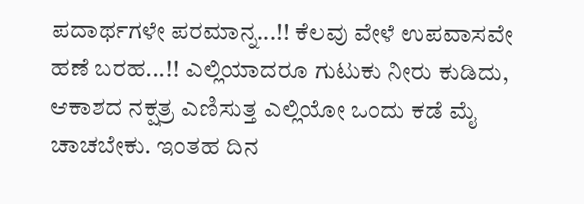ಪದಾರ್ಥಗಳೇ ಪರಮಾನ್ನ...!! ಕೆಲವು ವೇಳೆ ಉಪವಾಸವೇ ಹಣೆ ಬರಹ...!! ಎಲ್ಲಿಯಾದರೂ ಗುಟುಕು ನೀರು ಕುಡಿದು, ಆಕಾಶದ ನಕ್ಷತ್ರ ಎಣಿಸುತ್ತ ಎಲ್ಲಿಯೋ ಒಂದು ಕಡೆ ಮೈ ಚಾಚಬೇಕು. ಇಂತಹ ದಿನ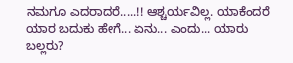ನಮಗೂ ಎದರಾದರೆ.....!! ಆಶ್ಚರ್ಯವಿಲ್ಲ. ಯಾಕೆಂದರೆ ಯಾರ ಬದುಕು ಹೇಗೆ... ಏನು... ಎಂದು... ಯಾರು ಬಲ್ಲರು?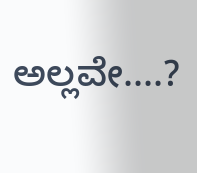ಅಲ್ಲವೇ....?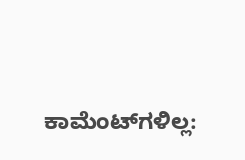ಕಾಮೆಂಟ್‌ಗಳಿಲ್ಲ: